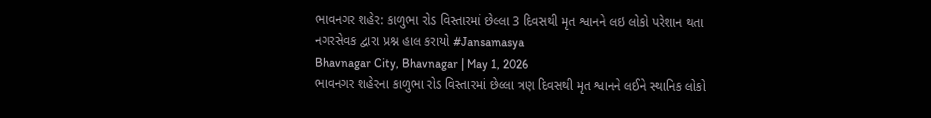ભાવનગર શહેર: કાળુભા રોડ વિસ્તારમાં છેલ્લા 3 દિવસથી મૃત શ્વાનને લઇ લોકો પરેશાન થતા નગરસેવક દ્વારા પ્રશ્ન હાલ કરાયો #Jansamasya
Bhavnagar City, Bhavnagar | May 1, 2026
ભાવનગર શહેરના કાળુભા રોડ વિસ્તારમાં છેલ્લા ત્રણ દિવસથી મૃત શ્વાનને લઈને સ્થાનિક લોકો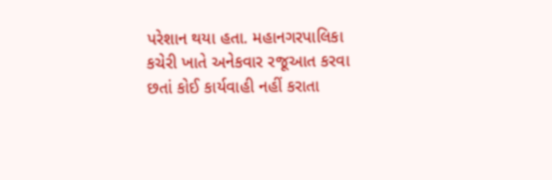પરેશાન થયા હતા. મહાનગરપાલિકા કચેરી ખાતે અનેકવાર રજૂઆત કરવા છતાં કોઈ કાર્યવાહી નહીં કરાતા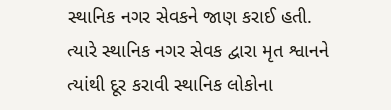સ્થાનિક નગર સેવકને જાણ કરાઈ હતી. ત્યારે સ્થાનિક નગર સેવક દ્વારા મૃત શ્વાનને ત્યાંથી દૂર કરાવી સ્થાનિક લોકોના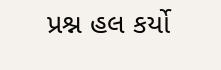પ્રશ્ન હલ કર્યો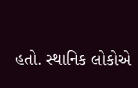હતો. સ્થાનિક લોકોએ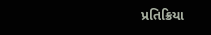પ્રતિક્રિયા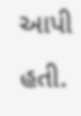આપી હતી.